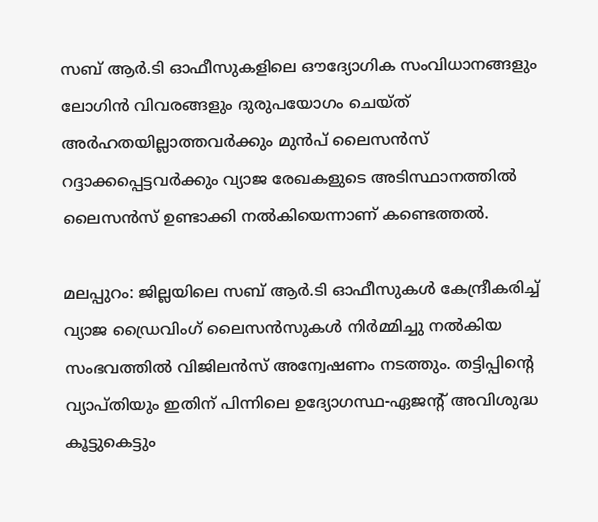സബ് ആര്‍.ടി ഓഫീസുകളിലെ ഔദ്യോഗിക സംവിധാനങ്ങളും ലോഗിന്‍ വിവരങ്ങളും ദുരുപയോഗം ചെയ്ത് അര്‍ഹതയില്ലാത്തവര്‍ക്കും മുന്‍പ് ലൈസന്‍സ് റദ്ദാക്കപ്പെട്ടവര്‍ക്കും വ്യാജ രേഖകളുടെ അടിസ്ഥാനത്തില്‍ ലൈസന്‍സ് ഉണ്ടാക്കി നല്‍കിയെന്നാണ് കണ്ടെത്തല്‍.

മലപ്പുറം: ജില്ലയിലെ സബ് ആര്‍.ടി ഓഫീസുകള്‍ കേന്ദ്രീകരിച്ച് വ്യാജ ഡ്രൈവിംഗ് ലൈസന്‍സുകള്‍ നിര്‍മ്മിച്ചു നല്‍കിയ സംഭവത്തില്‍ വിജിലന്‍സ് അന്വേഷണം നടത്തും. തട്ടിപ്പിന്റെ വ്യാപ്തിയും ഇതിന് പിന്നിലെ ഉദ്യോഗസ്ഥ-ഏജന്റ് അവിശുദ്ധ കൂട്ടുകെട്ടും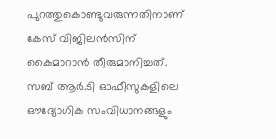പുറത്തുകൊണ്ടുവരുന്നതിനാണ് കേസ് വിജിലന്‍സിന് കൈമാറാന്‍ തീരുമാനിച്ചത്. സബ് ആര്‍.ടി ഓഫീസുകളിലെ ഔദ്യോഗിക സംവിധാനങ്ങളും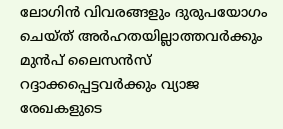ലോഗിന്‍ വിവരങ്ങളും ദുരുപയോഗം ചെയ്ത് അര്‍ഹതയില്ലാത്തവര്‍ക്കും മുന്‍പ് ലൈസന്‍സ് റദ്ദാക്കപ്പെട്ടവര്‍ക്കും വ്യാജ രേഖകളുടെ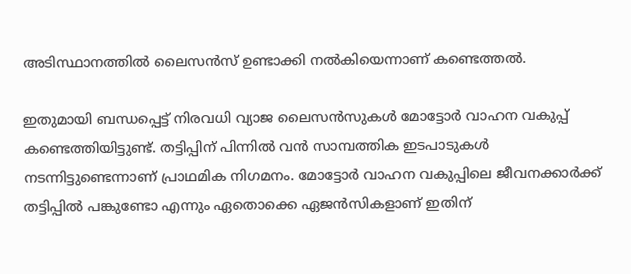അടിസ്ഥാനത്തില്‍ ലൈസന്‍സ് ഉണ്ടാക്കി നല്‍കിയെന്നാണ് കണ്ടെത്തല്‍.

ഇതുമായി ബന്ധപ്പെട്ട് നിരവധി വ്യാജ ലൈസന്‍സുകള്‍ മോട്ടോര്‍ വാഹന വകുപ്പ് കണ്ടെത്തിയിട്ടുണ്ട്. തട്ടിപ്പിന് പിന്നില്‍ വന്‍ സാമ്പത്തിക ഇടപാടുകള്‍ നടന്നിട്ടുണ്ടെന്നാണ് പ്രാഥമിക നിഗമനം. മോട്ടോര്‍ വാഹന വകുപ്പിലെ ജീവനക്കാര്‍ക്ക് തട്ടിപ്പില്‍ പങ്കുണ്ടോ എന്നും ഏതൊക്കെ ഏജന്‍സികളാണ് ഇതിന്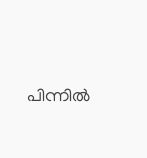പിന്നില്‍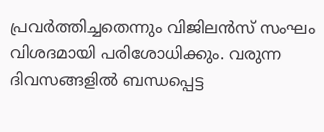പ്രവര്‍ത്തിച്ചതെന്നും വിജിലന്‍സ് സംഘം വിശദമായി പരിശോധിക്കും. വരുന്ന ദിവസങ്ങളില്‍ ബന്ധപ്പെട്ട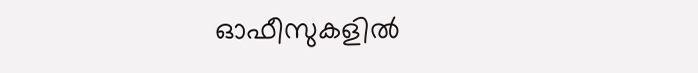ഓഫീസുകളില്‍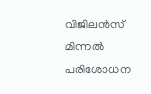വിജിലന്‍സ് മിന്നല്‍ പരിശോധന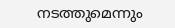നടത്തുമെന്നും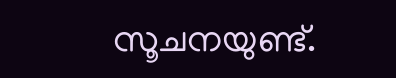സൂചനയുണ്ട്.